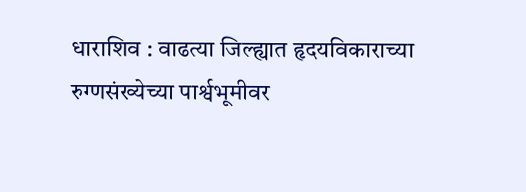धाराशिव : वाढत्या जिल्ह्यात हृदयविकाराच्या रुग्णसंख्येच्या पार्श्वभूमीवर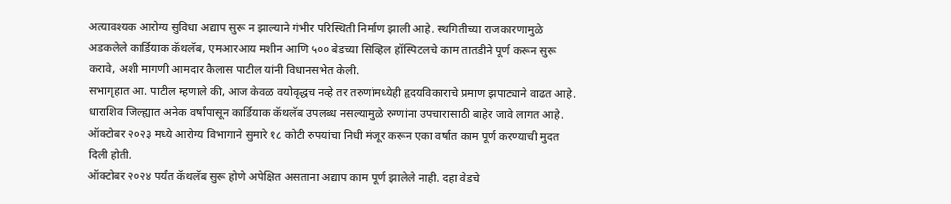अत्यावश्यक आरोग्य सुविधा अद्याप सुरू न झाल्याने गंभीर परिस्थिती निर्माण झाली आहे. स्थगितीच्या राजकारणामुळे अडकलेले कार्डियाक कॅथलॅब, एमआरआय मशीन आणि ५०० बेडच्या सिव्हिल हॉस्पिटलचे काम तातडीने पूर्ण करून सुरू करावे, अशी मागणी आमदार कैलास पाटील यांनी विधानसभेत केली.
सभागृहात आ. पाटील म्हणाले की, आज केवळ वयोवृद्धच नव्हे तर तरुणांमध्येही हृदयविकाराचे प्रमाण झपाट्याने वाढत आहे. धाराशिव जिल्ह्यात अनेक वर्षांपासून कार्डियाक कॅथलॅब उपलब्ध नसल्यामुळे रुग्णांना उपचारासाठी बाहेर जावे लागत आहे. ऑक्टोबर २०२३ मध्ये आरोग्य विभागाने सुमारे १८ कोटी रुपयांचा निधी मंजूर करून एका वर्षात काम पूर्ण करण्याची मुदत दिली होती.
ऑक्टोबर २०२४ पर्यंत कॅथलॅब सुरू होणे अपेक्षित असताना अद्याप काम पूर्ण झालेले नाही. दहा वेडचे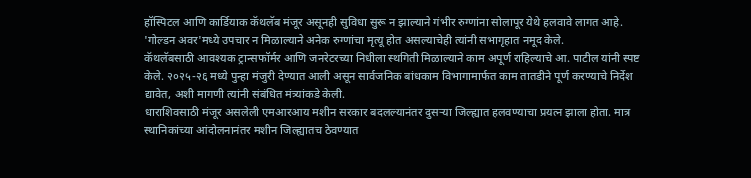हॉस्पिटल आणि कार्डियाक कॅथलॅब मंजूर असूनही सुविधा सुरू न झाल्याने गंभीर रुग्णांना सोलापूर येथे हलवावे लागत आहे. 'गोल्डन अवर'मध्ये उपचार न मिळाल्याने अनेक रुग्णांचा मृत्यू होत असल्याचेही त्यांनी सभागृहात नमूद केले.
कॅथलॅबसाठी आवश्यक ट्रान्सफॉर्मर आणि जनरेटरच्या निधीला स्थगिती मिळाल्याने काम अपूर्ण राहिल्याचे आ. पाटील यांनी स्पष्ट केले. २०२५-२६ मध्ये पुन्हा मंजुरी देण्यात आली असून सार्वजनिक बांधकाम विभागामार्फत काम तातडीने पूर्ण करण्याचे निर्देश द्यावेत, अशी मागणी त्यांनी संबंधित मंत्र्यांकडे केली.
धाराशिवसाठी मंजूर असलेली एमआरआय मशीन सरकार बदलल्यानंतर दुसऱ्या जिल्ह्यात हलवण्याचा प्रयत्न झाला होता. मात्र स्थानिकांच्या आंदोलनानंतर मशीन जिल्ह्यातच ठेवण्यात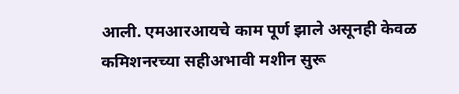आली. एमआरआयचे काम पूर्ण झाले असूनही केवळ कमिशनरच्या सहीअभावी मशीन सुरू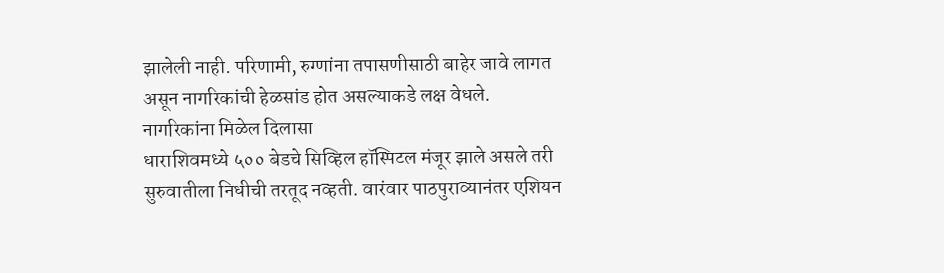झालेली नाही. परिणामी, रुग्णांना तपासणीसाठी बाहेर जावे लागत असून नागरिकांची हेळसांड होत असल्याकडे लक्ष वेधले.
नागरिकांना मिळेल दिलासा
धाराशिवमध्ये ५०० बेडचे सिव्हिल हॉस्पिटल मंजूर झाले असले तरी सुरुवातीला निधीची तरतूद नव्हती. वारंवार पाठपुराव्यानंतर एशियन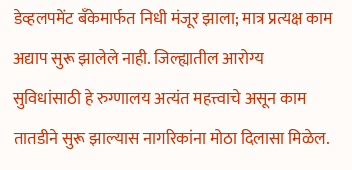डेव्हलपमेंट बँकेमार्फत निधी मंजूर झाला; मात्र प्रत्यक्ष काम अद्याप सुरू झालेले नाही. जिल्ह्यातील आरोग्य सुविधांसाठी हे रुग्णालय अत्यंत महत्त्वाचे असून काम तातडीने सुरू झाल्यास नागरिकांना मोठा दिलासा मिळेल.